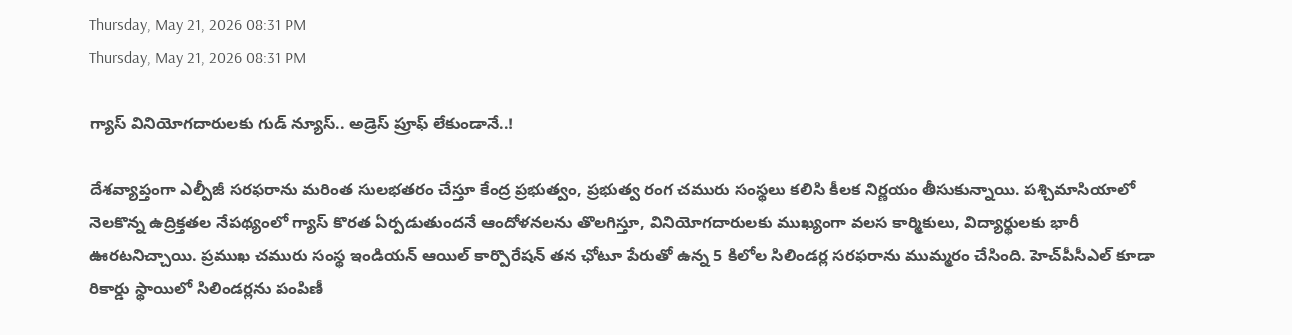Thursday, May 21, 2026 08:31 PM
Thursday, May 21, 2026 08:31 PM

గ్యాస్ వినియోగదారులకు గుడ్ న్యూస్.. అడ్రెస్ ప్రూఫ్ లేకుండానే..!

దేశవ్యాప్తంగా ఎల్పీజీ సరఫరాను మరింత సులభతరం చేస్తూ కేంద్ర ప్రభుత్వం, ప్రభుత్వ రంగ చమురు సంస్థలు కలిసి కీలక నిర్ణయం తీసుకున్నాయి. పశ్చిమాసియాలో నెలకొన్న ఉద్రిక్తతల నేపథ్యంలో గ్యాస్ కొరత ఏర్పడుతుందనే ఆందోళనలను తొలగిస్తూ, వినియోగదారులకు ముఖ్యంగా వలస కార్మికులు, విద్యార్థులకు భారీ ఊరటనిచ్చాయి. ప్రముఖ చమురు సంస్థ ఇండియన్ ఆయిల్ కార్పొరేషన్ తన ఛోటూ పేరుతో ఉన్న 5 కిలోల సిలిండర్ల సరఫరాను ముమ్మరం చేసింది. హెచ్‌పీసీఎల్ కూడా రికార్డు స్థాయిలో సిలిండర్లను పంపిణీ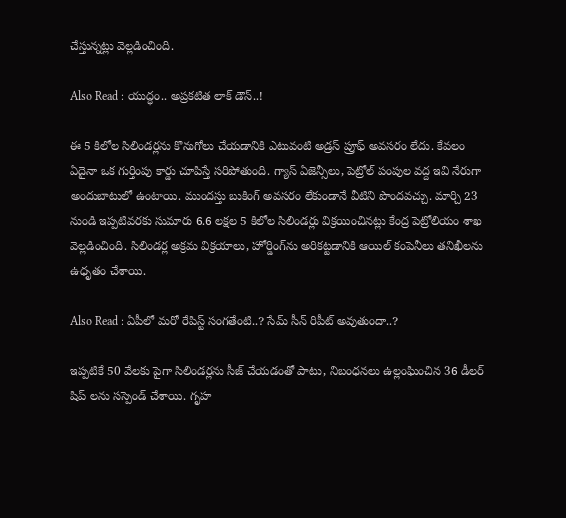చేస్తున్నట్లు వెల్లడించింది.

Also Read : యుద్ధం.. అప్రకటిత లాక్ డౌన్..!

ఈ 5 కిలోల సిలిండర్లను కొనుగోలు చేయడానికి ఎటువంటి అడ్రస్ ప్రూఫ్ అవసరం లేదు. కేవలం ఏదైనా ఒక గుర్తింపు కార్డు చూపిస్తే సరిపోతుంది. గ్యాస్ ఏజెన్సీలు, పెట్రోల్ పంపుల వద్ద ఇవి నేరుగా అందుబాటులో ఉంటాయి. ముందస్తు బుకింగ్ అవసరం లేకుండానే వీటిని పొందవచ్చు. మార్చి 23 నుండి ఇప్పటివరకు సుమారు 6.6 లక్షల 5 కిలోల సిలిండర్లు విక్రయించినట్లు కేంద్ర పెట్రోలియం శాఖ వెల్లడించింది. సిలిండర్ల అక్రమ విక్రయాలు, హోర్డింగ్‌ను అరికట్టడానికి ఆయిల్ కంపెనీలు తనిఖీలను ఉధృతం చేశాయి.

Also Read : ఏపీలో మరో రేపిస్ట్ సంగతేంటి..? సేమ్ సీన్ రిపీట్ అవుతుందా..?

ఇప్పటికే 50 వేలకు పైగా సిలిండర్లను సీజ్ చేయడంతో పాటు, నిబంధనలు ఉల్లంఘించిన 36 డీలర్‌ షిప్‌ లను సస్పెండ్ చేశాయి. గృహ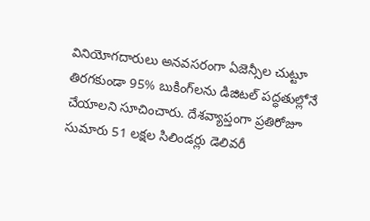వినియోగదారులు అనవసరంగా ఏజెన్సీల చుట్టూ తిరగకుండా 95% బుకింగ్‌లను డిజిటల్ పద్ధతుల్లోనే చేయాలని సూచించారు. దేశవ్యాప్తంగా ప్రతిరోజూ సుమారు 51 లక్షల సిలిండర్లు డెలివరీ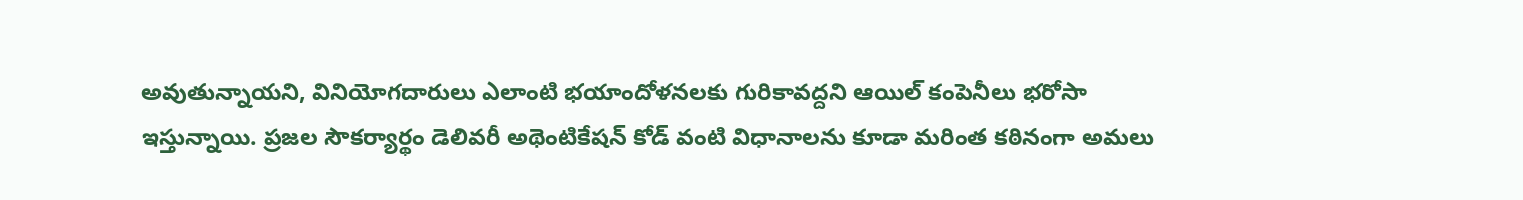అవుతున్నాయని, వినియోగదారులు ఎలాంటి భయాందోళనలకు గురికావద్దని ఆయిల్ కంపెనీలు భరోసా ఇస్తున్నాయి. ప్రజల సౌకర్యార్థం డెలివరీ అథెంటికేషన్ కోడ్ వంటి విధానాలను కూడా మరింత కఠినంగా అమలు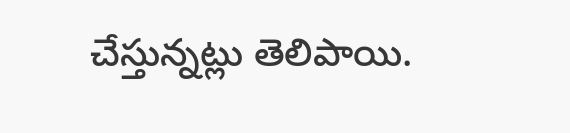చేస్తున్నట్లు తెలిపాయి.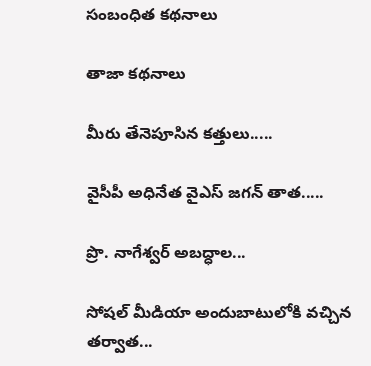సంబంధిత కథనాలు

తాజా కథనాలు

మీరు తేనెపూసిన కత్తులు.....

వైసీపీ అధినేత వైఎస్ జగన్ తాత.....

ప్రొ. నాగేశ్వర్ అబద్ధాల...

సోషల్ మీడియా అందుబాటులోకి వచ్చిన తర్వాత...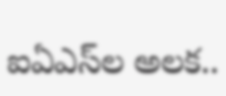ఐఏఎస్‌ల అలక..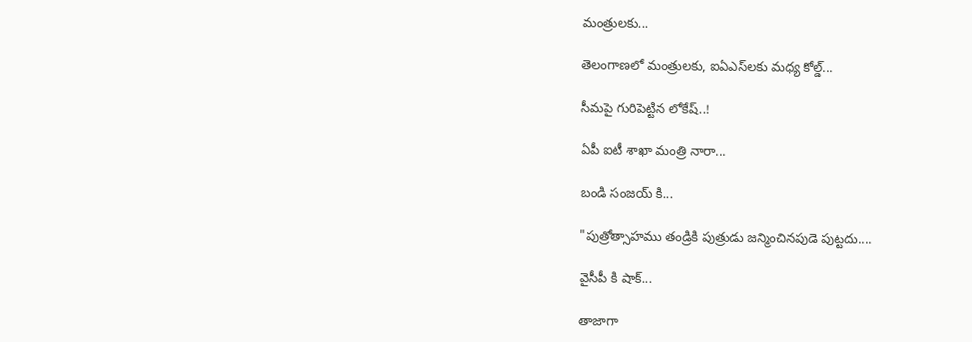మంత్రులకు...

తెలంగాణలో మంత్రులకు, ఐఏఎస్‌లకు మధ్య కోల్డ్...

సీమపై గురిపెట్టిన లోకేష్..!

ఏపీ ఐటీ శాఖా మంత్రి నారా...

బండి సంజయ్ కి...

"పుత్రోత్సాహము తండ్రికి పుత్రుడు జన్మించినపుడె పుట్టదు....

వైసీపీ కి షాక్...

తాజాగా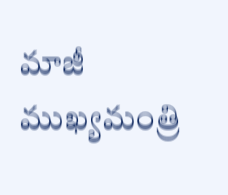మాజీ ముఖ్యమంత్రి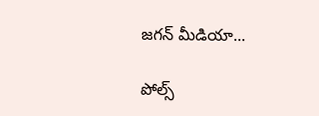జగన్ మీడియా...

పోల్స్